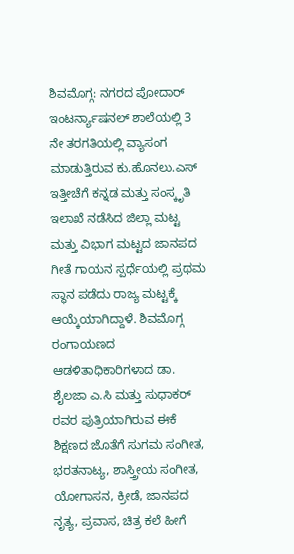ಶಿವಮೊಗ್ಗ: ನಗರದ ಪೋದಾರ್ ಇಂಟರ್ನ್ಯಾಷನಲ್ ಶಾಲೆಯಲ್ಲಿ 3 ನೇ ತರಗತಿಯಲ್ಲಿ ವ್ಯಾಸಂಗ ಮಾಡುತ್ತಿರುವ ಕು.ಹೊನಲು.ಎಸ್ ಇತ್ತೀಚೆಗೆ ಕನ್ನಡ ಮತ್ತು ಸಂಸ್ಕೃತಿ ಇಲಾಖೆ ನಡೆಸಿದ ಜಿಲ್ಲಾ ಮಟ್ಟ ಮತ್ತು ವಿಭಾಗ ಮಟ್ಟದ ಜಾನಪದ ಗೀತೆ ಗಾಯನ ಸ್ಪರ್ಧೆಯಲ್ಲಿ ಪ್ರಥಮ ಸ್ಥಾನ ಪಡೆದು ರಾಜ್ಯ ಮಟ್ಟಕ್ಕೆ ಆಯ್ಕೆಯಾಗಿದ್ದಾಳೆ. ಶಿವಮೊಗ್ಗ ರಂಗಾಯಣದ ಆಡಳಿತಾಧಿಕಾರಿಗಳಾದ ಡಾ. ಶೈಲಜಾ ಎ.ಸಿ ಮತ್ತು ಸುಧಾಕರ್ ರವರ ಪುತ್ರಿಯಾಗಿರುವ ಈಕೆ ಶಿಕ್ಷಣದ ಜೊತೆಗೆ ಸುಗಮ ಸಂಗೀತ, ಭರತನಾಟ್ಯ, ಶಾಸ್ತ್ರೀಯ ಸಂಗೀತ, ಯೋಗಾಸನ, ಕ್ರೀಡೆ, ಜಾನಪದ ನೃತ್ಯ, ಪ್ರವಾಸ, ಚಿತ್ರ ಕಲೆ ಹೀಗೆ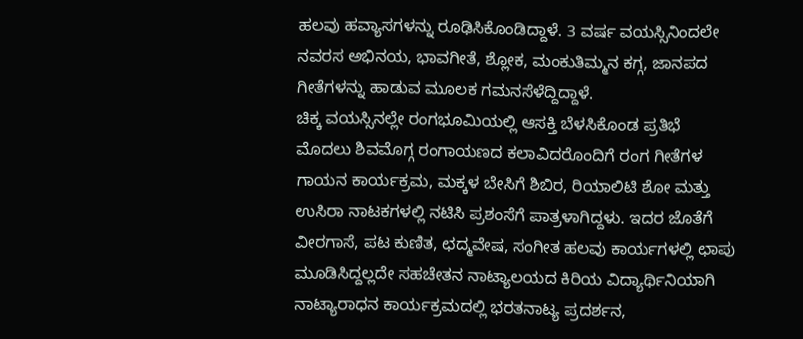ಹಲವು ಹವ್ಯಾಸಗಳನ್ನು ರೂಢಿಸಿಕೊಂಡಿದ್ದಾಳೆ. 3 ವರ್ಷ ವಯಸ್ಸಿನಿಂದಲೇ ನವರಸ ಅಭಿನಯ, ಭಾವಗೀತೆ, ಶ್ಲೋಕ, ಮಂಕುತಿಮ್ಮನ ಕಗ್ಗ, ಜಾನಪದ ಗೀತೆಗಳನ್ನು ಹಾಡುವ ಮೂಲಕ ಗಮನಸೆಳೆದ್ದಿದ್ದಾಳೆ.
ಚಿಕ್ಕ ವಯಸ್ಸಿನಲ್ಲೇ ರಂಗಭೂಮಿಯಲ್ಲಿ ಆಸಕ್ತಿ ಬೆಳಸಿಕೊಂಡ ಪ್ರತಿಭೆ ಮೊದಲು ಶಿವಮೊಗ್ಗ ರಂಗಾಯಣದ ಕಲಾವಿದರೊಂದಿಗೆ ರಂಗ ಗೀತೆಗಳ ಗಾಯನ ಕಾರ್ಯಕ್ರಮ, ಮಕ್ಕಳ ಬೇಸಿಗೆ ಶಿಬಿರ, ರಿಯಾಲಿಟಿ ಶೋ ಮತ್ತು ಉಸಿರಾ ನಾಟಕಗಳಲ್ಲಿ ನಟಿಸಿ ಪ್ರಶಂಸೆಗೆ ಪಾತ್ರಳಾಗಿದ್ದಳು. ಇದರ ಜೊತೆಗೆ ವೀರಗಾಸೆ, ಪಟ ಕುಣಿತ, ಛದ್ಮವೇಷ, ಸಂಗೀತ ಹಲವು ಕಾರ್ಯಗಳಲ್ಲಿ ಛಾಪು ಮೂಡಿಸಿದ್ದಲ್ಲದೇ ಸಹಚೇತನ ನಾಟ್ಯಾಲಯದ ಕಿರಿಯ ವಿದ್ಯಾರ್ಥಿನಿಯಾಗಿ ನಾಟ್ಯಾರಾಧನ ಕಾರ್ಯಕ್ರಮದಲ್ಲಿ ಭರತನಾಟ್ಯ ಪ್ರದರ್ಶನ,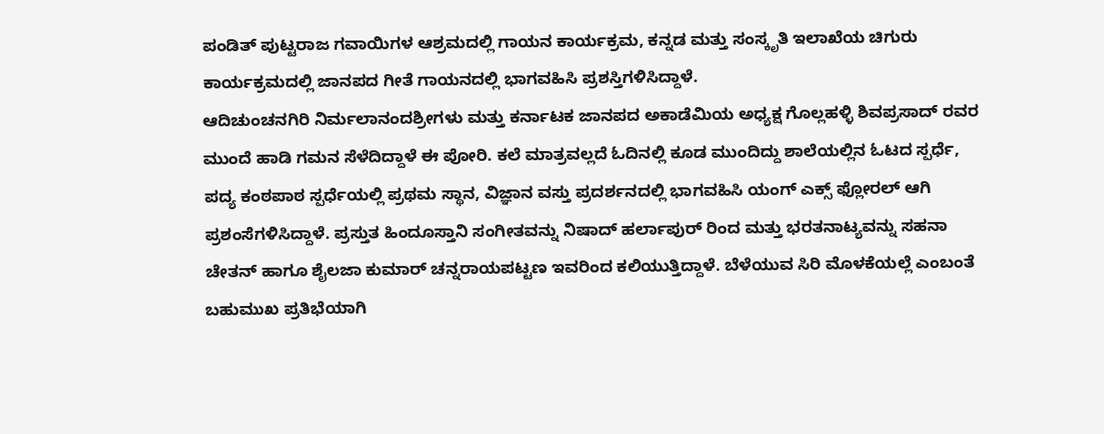ಪಂಡಿತ್ ಪುಟ್ಟರಾಜ ಗವಾಯಿಗಳ ಆಶ್ರಮದಲ್ಲಿ ಗಾಯನ ಕಾರ್ಯಕ್ರಮ, ಕನ್ನಡ ಮತ್ತು ಸಂಸ್ಕೃತಿ ಇಲಾಖೆಯ ಚಿಗುರು ಕಾರ್ಯಕ್ರಮದಲ್ಲಿ ಜಾನಪದ ಗೀತೆ ಗಾಯನದಲ್ಲಿ ಭಾಗವಹಿಸಿ ಪ್ರಶಸ್ತಿಗಳಿಸಿದ್ದಾಳೆ.
ಆದಿಚುಂಚನಗಿರಿ ನಿರ್ಮಲಾನಂದಶ್ರೀಗಳು ಮತ್ತು ಕರ್ನಾಟಕ ಜಾನಪದ ಅಕಾಡೆಮಿಯ ಅಧ್ಯಕ್ಷ ಗೊಲ್ಲಹಳ್ಳಿ ಶಿವಪ್ರಸಾದ್ ರವರ ಮುಂದೆ ಹಾಡಿ ಗಮನ ಸೆಳೆದಿದ್ದಾಳೆ ಈ ಪೋರಿ. ಕಲೆ ಮಾತ್ರವಲ್ಲದೆ ಓದಿನಲ್ಲಿ ಕೂಡ ಮುಂದಿದ್ದು ಶಾಲೆಯಲ್ಲಿನ ಓಟದ ಸ್ಪರ್ಧೆ, ಪದ್ಯ ಕಂಠಪಾಠ ಸ್ಪರ್ಧೆಯಲ್ಲಿ ಪ್ರಥಮ ಸ್ಥಾನ, ವಿಜ್ಞಾನ ವಸ್ತು ಪ್ರದರ್ಶನದಲ್ಲಿ ಭಾಗವಹಿಸಿ ಯಂಗ್ ಎಕ್ಸ್ ಫ್ಲೋರಲ್ ಆಗಿ ಪ್ರಶಂಸೆಗಳಿಸಿದ್ದಾಳೆ. ಪ್ರಸ್ತುತ ಹಿಂದೂಸ್ತಾನಿ ಸಂಗೀತವನ್ನು ನಿಷಾದ್ ಹರ್ಲಾಪುರ್ ರಿಂದ ಮತ್ತು ಭರತನಾಟ್ಯವನ್ನು ಸಹನಾ ಚೇತನ್ ಹಾಗೂ ಶೈಲಜಾ ಕುಮಾರ್ ಚನ್ನರಾಯಪಟ್ಟಣ ಇವರಿಂದ ಕಲಿಯುತ್ತಿದ್ದಾಳೆ. ಬೆಳೆಯುವ ಸಿರಿ ಮೊಳಕೆಯಲ್ಲೆ ಎಂಬಂತೆ ಬಹುಮುಖ ಪ್ರತಿಭೆಯಾಗಿ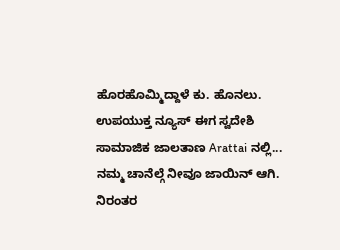ಹೊರಹೊಮ್ಮಿದ್ದಾಳೆ ಕು. ಹೊನಲು.
ಉಪಯುಕ್ತ ನ್ಯೂಸ್ ಈಗ ಸ್ವದೇಶಿ ಸಾಮಾಜಿಕ ಜಾಲತಾಣ Arattai ನಲ್ಲಿ... ನಮ್ಮ ಚಾನೆಲ್ಗೆ ನೀವೂ ಜಾಯಿನ್ ಆಗಿ.
ನಿರಂತರ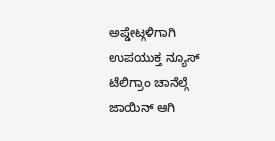ಅಪ್ಡೇಟ್ಗಳಿಗಾಗಿ ಉಪಯುಕ್ತ ನ್ಯೂಸ್ ಟೆಲಿಗ್ರಾಂ ಚಾನೆಲ್ಗೆ ಜಾಯಿನ್ ಆಗಿ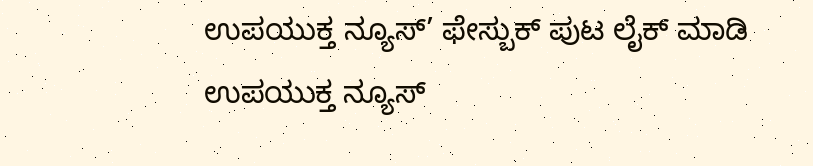ಉಪಯುಕ್ತ ನ್ಯೂಸ್’ ಫೇಸ್ಬುಕ್ ಪುಟ ಲೈಕ್ ಮಾಡಿ
ಉಪಯುಕ್ತ ನ್ಯೂಸ್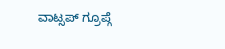ವಾಟ್ಸಪ್ ಗ್ರೂಪ್ಗೆ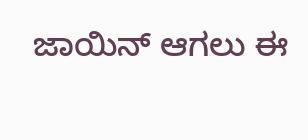ಜಾಯಿನ್ ಆಗಲು ಈ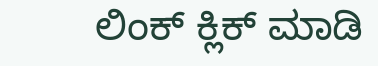ಲಿಂಕ್ ಕ್ಲಿಕ್ ಮಾಡಿ